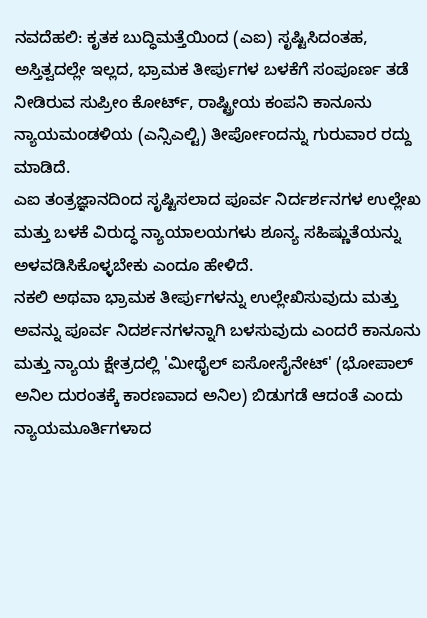ನವದೆಹಲಿ: ಕೃತಕ ಬುದ್ಧಿಮತ್ತೆಯಿಂದ (ಎಐ) ಸೃಷ್ಟಿಸಿದಂತಹ, ಅಸ್ತಿತ್ವದಲ್ಲೇ ಇಲ್ಲದ, ಭ್ರಾಮಕ ತೀರ್ಪುಗಳ ಬಳಕೆಗೆ ಸಂಪೂರ್ಣ ತಡೆ ನೀಡಿರುವ ಸುಪ್ರೀಂ ಕೋರ್ಟ್, ರಾಷ್ಟ್ರೀಯ ಕಂಪನಿ ಕಾನೂನು ನ್ಯಾಯಮಂಡಳಿಯ (ಎನ್ಸಿಎಲ್ಟಿ) ತೀರ್ಪೋಂದನ್ನು ಗುರುವಾರ ರದ್ದು ಮಾಡಿದೆ.
ಎಐ ತಂತ್ರಜ್ಞಾನದಿಂದ ಸೃಷ್ಟಿಸಲಾದ ಪೂರ್ವ ನಿರ್ದರ್ಶನಗಳ ಉಲ್ಲೇಖ ಮತ್ತು ಬಳಕೆ ವಿರುದ್ಧ ನ್ಯಾಯಾಲಯಗಳು ಶೂನ್ಯ ಸಹಿಷ್ಣುತೆಯನ್ನು ಅಳವಡಿಸಿಕೊಳ್ಳಬೇಕು ಎಂದೂ ಹೇಳಿದೆ.
ನಕಲಿ ಅಥವಾ ಭ್ರಾಮಕ ತೀರ್ಪುಗಳನ್ನು ಉಲ್ಲೇಖಿಸುವುದು ಮತ್ತು ಅವನ್ನು ಪೂರ್ವ ನಿದರ್ಶನಗಳನ್ನಾಗಿ ಬಳಸುವುದು ಎಂದರೆ ಕಾನೂನು ಮತ್ತು ನ್ಯಾಯ ಕ್ಷೇತ್ರದಲ್ಲಿ 'ಮೀಥೈಲ್ ಐಸೋಸೈನೇಟ್' (ಭೋಪಾಲ್ ಅನಿಲ ದುರಂತಕ್ಕೆ ಕಾರಣವಾದ ಅನಿಲ) ಬಿಡುಗಡೆ ಆದಂತೆ ಎಂದು ನ್ಯಾಯಮೂರ್ತಿಗಳಾದ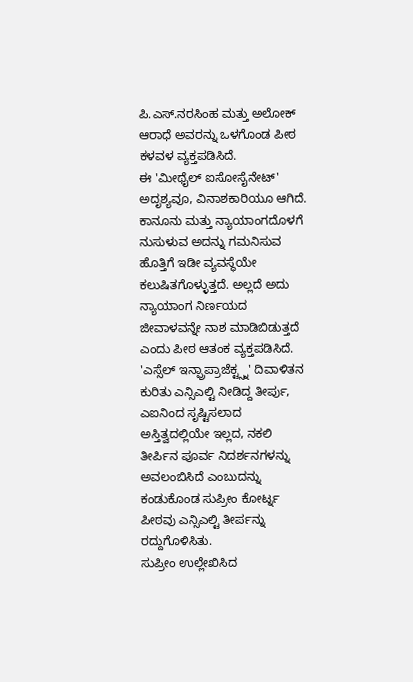ಪಿ.ಎಸ್.ನರಸಿಂಹ ಮತ್ತು ಅಲೋಕ್ ಆರಾಧೆ ಅವರನ್ನು ಒಳಗೊಂಡ ಪೀಠ ಕಳವಳ ವ್ಯಕ್ತಪಡಿಸಿದೆ.
ಈ 'ಮೀಥೈಲ್ ಐಸೋಸೈನೇಟ್' ಅದೃಶ್ಯವೂ, ವಿನಾಶಕಾರಿಯೂ ಆಗಿದೆ. ಕಾನೂನು ಮತ್ತು ನ್ಯಾಯಾಂಗದೊಳಗೆ ನುಸುಳುವ ಅದನ್ನು ಗಮನಿಸುವ ಹೊತ್ತಿಗೆ ಇಡೀ ವ್ಯವಸ್ಥೆಯೇ ಕಲುಷಿತಗೊಳ್ಳುತ್ತದೆ. ಅಲ್ಲದೆ ಅದು ನ್ಯಾಯಾಂಗ ನಿರ್ಣಯದ ಜೀವಾಳವನ್ನೇ ನಾಶ ಮಾಡಿಬಿಡುತ್ತದೆ ಎಂದು ಪೀಠ ಆತಂಕ ವ್ಯಕ್ತಪಡಿಸಿದೆ.
'ಎಸ್ಸೆಲ್ ಇನ್ಫ್ರಾಪ್ರಾಜೆಕ್ಟ್ಸ್ನ' ದಿವಾಳಿತನ ಕುರಿತು ಎನ್ಸಿಎಲ್ಟಿ ನೀಡಿದ್ದ ತೀರ್ಪು, ಎಐನಿಂದ ಸೃಷ್ಟಿಸಲಾದ ಅಸ್ತಿತ್ವದಲ್ಲಿಯೇ ಇಲ್ಲದ, ನಕಲಿ ತೀರ್ಪಿನ ಪೂರ್ವ ನಿದರ್ಶನಗಳನ್ನು ಅವಲಂಬಿಸಿದೆ ಎಂಬುದನ್ನು ಕಂಡುಕೊಂಡ ಸುಪ್ರೀಂ ಕೋರ್ಟ್ನ ಪೀಠವು ಎನ್ಸಿಎಲ್ಟಿ ತೀರ್ಪನ್ನು ರದ್ದುಗೊಳಿಸಿತು.
ಸುಪ್ರೀಂ ಉಲ್ಲೇಖಿಸಿದ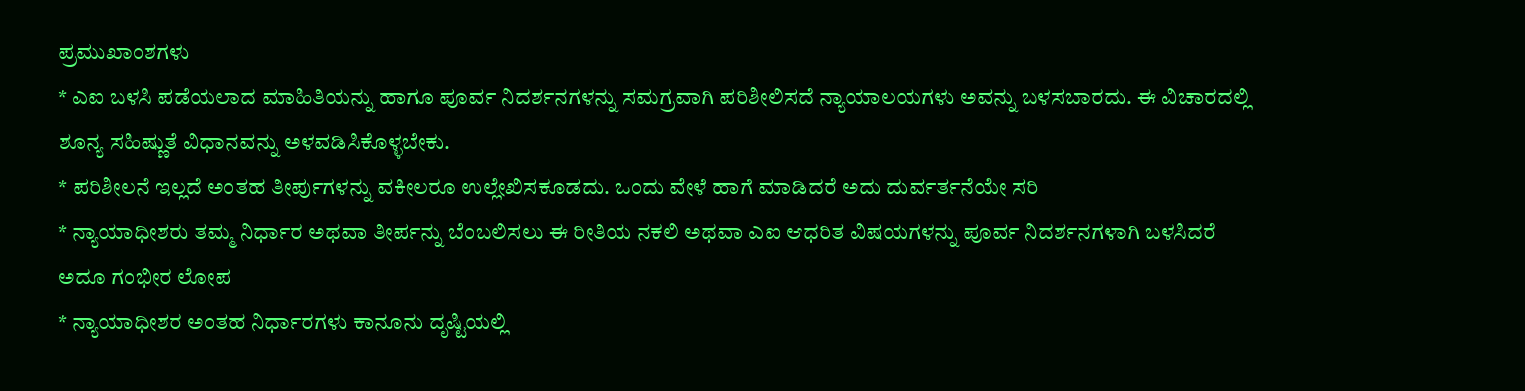ಪ್ರಮುಖಾಂಶಗಳು
* ಎಐ ಬಳಸಿ ಪಡೆಯಲಾದ ಮಾಹಿತಿಯನ್ನು ಹಾಗೂ ಪೂರ್ವ ನಿದರ್ಶನಗಳನ್ನು ಸಮಗ್ರವಾಗಿ ಪರಿಶೀಲಿಸದೆ ನ್ಯಾಯಾಲಯಗಳು ಅವನ್ನು ಬಳಸಬಾರದು. ಈ ವಿಚಾರದಲ್ಲಿ ಶೂನ್ಯ ಸಹಿಷ್ಣುತೆ ವಿಧಾನವನ್ನು ಅಳವಡಿಸಿಕೊಳ್ಳಬೇಕು.
* ಪರಿಶೀಲನೆ ಇಲ್ಲದೆ ಅಂತಹ ತೀರ್ಪುಗಳನ್ನು ವಕೀಲರೂ ಉಲ್ಲೇಖಿಸಕೂಡದು. ಒಂದು ವೇಳೆ ಹಾಗೆ ಮಾಡಿದರೆ ಅದು ದುರ್ವರ್ತನೆಯೇ ಸರಿ
* ನ್ಯಾಯಾಧೀಶರು ತಮ್ಮ ನಿರ್ಧಾರ ಅಥವಾ ತೀರ್ಪನ್ನು ಬೆಂಬಲಿಸಲು ಈ ರೀತಿಯ ನಕಲಿ ಅಥವಾ ಎಐ ಆಧರಿತ ವಿಷಯಗಳನ್ನು ಪೂರ್ವ ನಿದರ್ಶನಗಳಾಗಿ ಬಳಸಿದರೆ ಅದೂ ಗಂಭೀರ ಲೋಪ
* ನ್ಯಾಯಾಧೀಶರ ಅಂತಹ ನಿರ್ಧಾರಗಳು ಕಾನೂನು ದೃಷ್ಟಿಯಲ್ಲಿ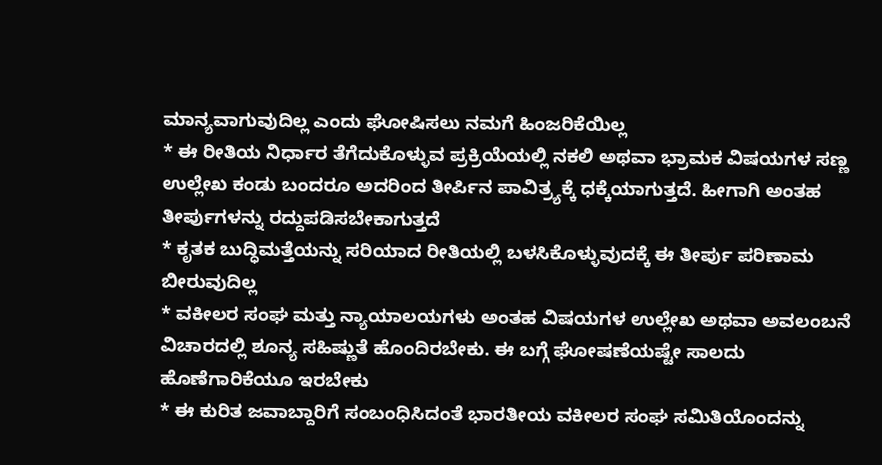ಮಾನ್ಯವಾಗುವುದಿಲ್ಲ ಎಂದು ಘೋಷಿಸಲು ನಮಗೆ ಹಿಂಜರಿಕೆಯಿಲ್ಲ
* ಈ ರೀತಿಯ ನಿರ್ಧಾರ ತೆಗೆದುಕೊಳ್ಳುವ ಪ್ರಕ್ರಿಯೆಯಲ್ಲಿ ನಕಲಿ ಅಥವಾ ಭ್ರಾಮಕ ವಿಷಯಗಳ ಸಣ್ಣ ಉಲ್ಲೇಖ ಕಂಡು ಬಂದರೂ ಅದರಿಂದ ತೀರ್ಪಿನ ಪಾವಿತ್ರ್ಯಕ್ಕೆ ಧಕ್ಕೆಯಾಗುತ್ತದೆ. ಹೀಗಾಗಿ ಅಂತಹ ತೀರ್ಪುಗಳನ್ನು ರದ್ದುಪಡಿಸಬೇಕಾಗುತ್ತದೆ
* ಕೃತಕ ಬುದ್ಧಿಮತ್ತೆಯನ್ನು ಸರಿಯಾದ ರೀತಿಯಲ್ಲಿ ಬಳಸಿಕೊಳ್ಳುವುದಕ್ಕೆ ಈ ತೀರ್ಪು ಪರಿಣಾಮ ಬೀರುವುದಿಲ್ಲ
* ವಕೀಲರ ಸಂಘ ಮತ್ತು ನ್ಯಾಯಾಲಯಗಳು ಅಂತಹ ವಿಷಯಗಳ ಉಲ್ಲೇಖ ಅಥವಾ ಅವಲಂಬನೆ ವಿಚಾರದಲ್ಲಿ ಶೂನ್ಯ ಸಹಿಷ್ಣುತೆ ಹೊಂದಿರಬೇಕು. ಈ ಬಗ್ಗೆ ಘೋಷಣೆಯಷ್ಟೇ ಸಾಲದು ಹೊಣೆಗಾರಿಕೆಯೂ ಇರಬೇಕು
* ಈ ಕುರಿತ ಜವಾಬ್ದಾರಿಗೆ ಸಂಬಂಧಿಸಿದಂತೆ ಭಾರತೀಯ ವಕೀಲರ ಸಂಘ ಸಮಿತಿಯೊಂದನ್ನು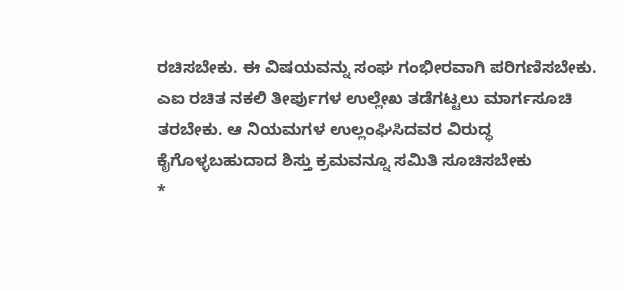ರಚಿಸಬೇಕು. ಈ ವಿಷಯವನ್ನು ಸಂಘ ಗಂಭೀರವಾಗಿ ಪರಿಗಣಿಸಬೇಕು. ಎಐ ರಚಿತ ನಕಲಿ ತೀರ್ಪುಗಳ ಉಲ್ಲೇಖ ತಡೆಗಟ್ಟಲು ಮಾರ್ಗಸೂಚಿ ತರಬೇಕು. ಆ ನಿಯಮಗಳ ಉಲ್ಲಂಘಿಸಿದವರ ವಿರುದ್ಧ ಕೈಗೊಳ್ಳಬಹುದಾದ ಶಿಸ್ತು ಕ್ರಮವನ್ನೂ ಸಮಿತಿ ಸೂಚಿಸಬೇಕು
*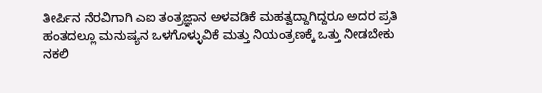ತೀರ್ಪಿನ ನೆರವಿಗಾಗಿ ಎಐ ತಂತ್ರಜ್ಞಾನ ಅಳವಡಿಕೆ ಮಹತ್ವದ್ದಾಗಿದ್ದರೂ ಅದರ ಪ್ರತಿ ಹಂತದಲ್ಲೂ ಮನುಷ್ಯನ ಒಳಗೊಳ್ಳುವಿಕೆ ಮತ್ತು ನಿಯಂತ್ರಣಕ್ಕೆ ಒತ್ತು ನೀಡಬೇಕು
ನಕಲಿ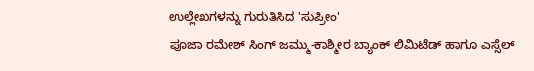ಉಲ್ಲೇಖಗಳನ್ನು ಗುರುತಿಸಿದ 'ಸುಪ್ರೀಂ'
ಪೂಜಾ ರಮೇಶ್ ಸಿಂಗ್ ಜಮ್ಮು-ಕಾಶ್ಮೀರ ಬ್ಯಾಂಕ್ ಲಿಮಿಟೆಡ್ ಹಾಗೂ ಎಸ್ಸೆಲ್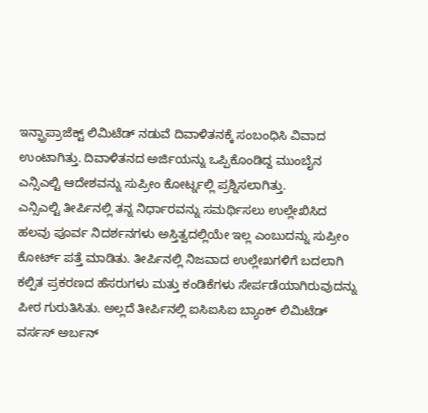ಇನ್ಫ್ರಾಪ್ರಾಜೆಕ್ಟ್ ಲಿಮಿಟೆಡ್ ನಡುವೆ ದಿವಾಳಿತನಕ್ಕೆ ಸಂಬಂಧಿಸಿ ವಿವಾದ ಉಂಟಾಗಿತ್ತು. ದಿವಾಳಿತನದ ಅರ್ಜಿಯನ್ನು ಒಪ್ಪಿಕೊಂಡಿದ್ದ ಮುಂಬೈನ ಎನ್ಸಿಎಲ್ಟಿ ಆದೇಶವನ್ನು ಸುಪ್ರೀಂ ಕೋರ್ಟ್ನಲ್ಲಿ ಪ್ರಶ್ನಿಸಲಾಗಿತ್ತು.
ಎನ್ಸಿಎಲ್ಟಿ ತೀರ್ಪಿನಲ್ಲಿ ತನ್ನ ನಿರ್ಧಾರವನ್ನು ಸಮರ್ಥಿಸಲು ಉಲ್ಲೇಖಿಸಿದ ಹಲವು ಪೂರ್ವ ನಿದರ್ಶನಗಳು ಅಸ್ತಿತ್ವದಲ್ಲಿಯೇ ಇಲ್ಲ ಎಂಬುದನ್ನು ಸುಪ್ರೀಂ ಕೋರ್ಟ್ ಪತ್ತೆ ಮಾಡಿತು. ತೀರ್ಪಿನಲ್ಲಿ ನಿಜವಾದ ಉಲ್ಲೇಖಗಳಿಗೆ ಬದಲಾಗಿ ಕಲ್ಪಿತ ಪ್ರಕರಣದ ಹೆಸರುಗಳು ಮತ್ತು ಕಂಡಿಕೆಗಳು ಸೇರ್ಪಡೆಯಾಗಿರುವುದನ್ನು ಪೀಠ ಗುರುತಿಸಿತು. ಅಲ್ಲದೆ ತೀರ್ಪಿನಲ್ಲಿ ಐಸಿಐಸಿಐ ಬ್ಯಾಂಕ್ ಲಿಮಿಟೆಡ್ ವರ್ಸಸ್ ಅರ್ಬನ್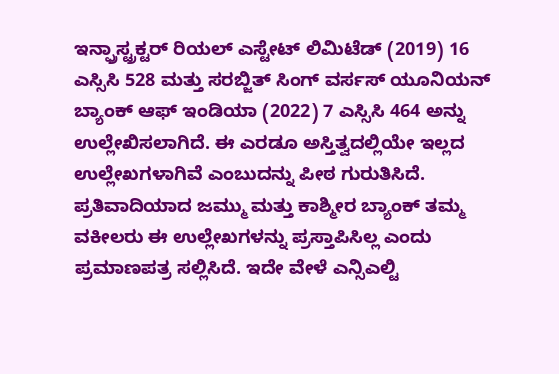ಇನ್ಫ್ರಾಸ್ಟ್ರಕ್ಟರ್ ರಿಯಲ್ ಎಸ್ಟೇಟ್ ಲಿಮಿಟೆಡ್ (2019) 16 ಎಸ್ಸಿಸಿ 528 ಮತ್ತು ಸರಬ್ಜಿತ್ ಸಿಂಗ್ ವರ್ಸಸ್ ಯೂನಿಯನ್ ಬ್ಯಾಂಕ್ ಆಫ್ ಇಂಡಿಯಾ (2022) 7 ಎಸ್ಸಿಸಿ 464 ಅನ್ನು ಉಲ್ಲೇಖಿಸಲಾಗಿದೆ. ಈ ಎರಡೂ ಅಸ್ತಿತ್ವದಲ್ಲಿಯೇ ಇಲ್ಲದ ಉಲ್ಲೇಖಗಳಾಗಿವೆ ಎಂಬುದನ್ನು ಪೀಠ ಗುರುತಿಸಿದೆ. ಪ್ರತಿವಾದಿಯಾದ ಜಮ್ಮು ಮತ್ತು ಕಾಶ್ಮೀರ ಬ್ಯಾಂಕ್ ತಮ್ಮ ವಕೀಲರು ಈ ಉಲ್ಲೇಖಗಳನ್ನು ಪ್ರಸ್ತಾಪಿಸಿಲ್ಲ ಎಂದು ಪ್ರಮಾಣಪತ್ರ ಸಲ್ಲಿಸಿದೆ. ಇದೇ ವೇಳೆ ಎನ್ಸಿಎಲ್ಟಿ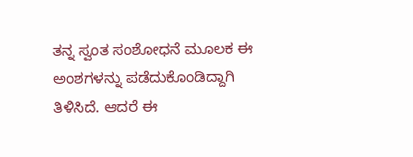ತನ್ನ ಸ್ವಂತ ಸಂಶೋಧನೆ ಮೂಲಕ ಈ ಅಂಶಗಳನ್ನು ಪಡೆದುಕೊಂಡಿದ್ದಾಗಿ ತಿಳಿಸಿದೆ. ಆದರೆ ಈ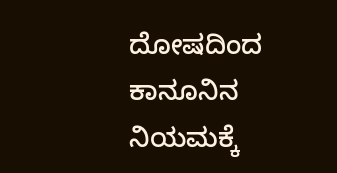ದೋಷದಿಂದ ಕಾನೂನಿನ ನಿಯಮಕ್ಕೆ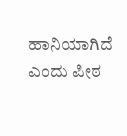ಹಾನಿಯಾಗಿದೆ ಎಂದು ಪೀಠ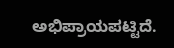ಅಭಿಪ್ರಾಯಪಟ್ಟಿದೆ.